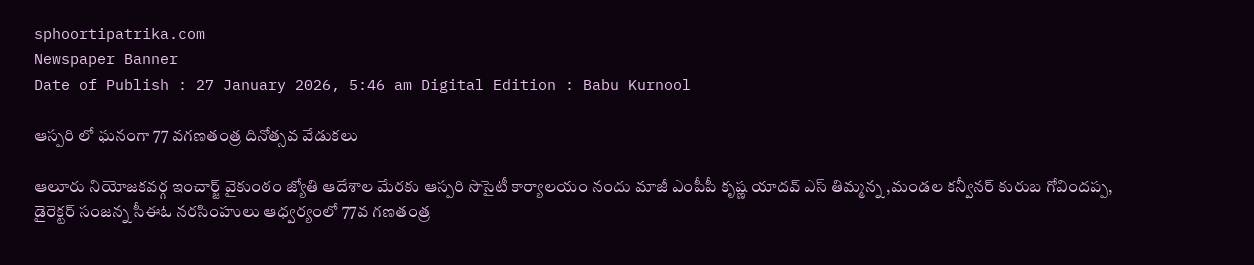sphoortipatrika.com
Newspaper Banner
Date of Publish : 27 January 2026, 5:46 am Digital Edition : Babu Kurnool

ఆస్పరి లో ఘనంగా 77 వగణతంత్ర దినోత్సవ వేడుకలు

ఆలూరు నియోజకవర్గ ఇంచార్జ్ వైకుంఠం జ్యోతి ఆదేశాల మేరకు ఆస్పరి సొసైటీ కార్యాలయం నందు మాజీ ఎంపీపీ కృష్ణ యాదవ్ ఎస్ తిమ్మన్న ,మండల కన్వీనర్ కురుబ గోవిందప్ప, డైరెక్టర్ సంజన్న సీఈఓ నరసింహులు ఆధ్వర్యంలో 77వ గణతంత్ర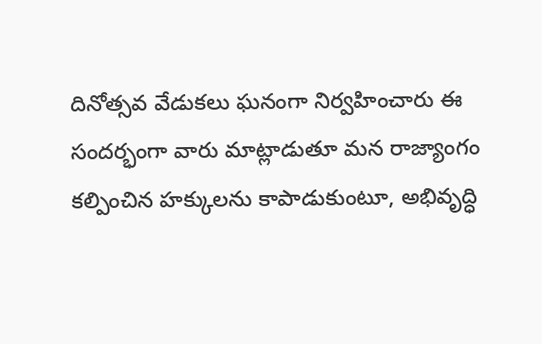దినోత్సవ వేడుకలు ఘనంగా నిర్వహించారు ఈ సందర్భంగా వారు మాట్లాడుతూ మన రాజ్యాంగం కల్పించిన హక్కులను కాపాడుకుంటూ, అభివృద్ధి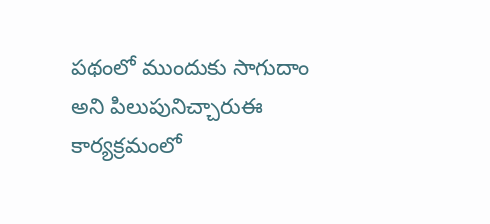పథంలో ముందుకు సాగుదాం అని పిలుపునిచ్చారుఈ కార్యక్రమంలో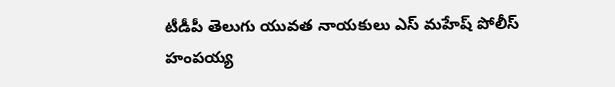టీడీపీ తెలుగు యువత నాయకులు ఎస్ మహేష్ పోలీస్ హంపయ్య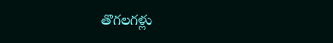తొగలగళ్లు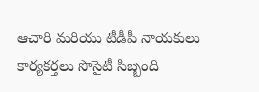ఆచారి మరియు టీడీపీ నాయకులు కార్యకర్తలు సొసైటీ సిబ్బంది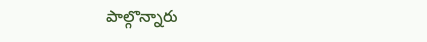పాల్గొన్నారు